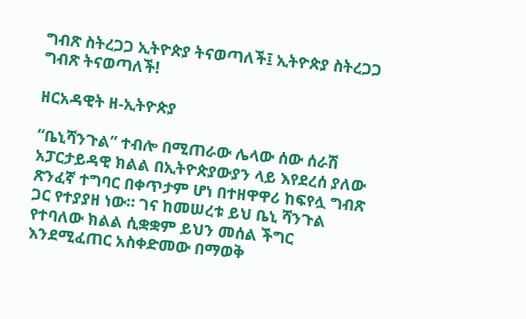ግብጽ ስትረጋጋ ኢትዮጵያ ትናወጣለች፤ ኢትዮጵያ ስትረጋጋ ግብጽ ትናወጣለች!

ዘርአዳዊት ዘ-ኢትዮጵያ

“ቤኒሻንጉል” ተብሎ በሚጠራው ሌላው ሰው ሰራሽ አፓርታይዳዊ ክልል በኢትዮጵያውያን ላይ እየደረሰ ያለው ጽንፈኛ ተግባር በቀጥታም ሆነ በተዘዋዋሪ ከፍየሏ ግብጽ ጋር የተያያዘ ነው። ገና ከመሠረቱ ይህ ቤኒ ሻንጉል የተባለው ክልል ሲቋቋም ይህን መሰል ችግር እንደሚፈጠር አስቀድመው በማወቅ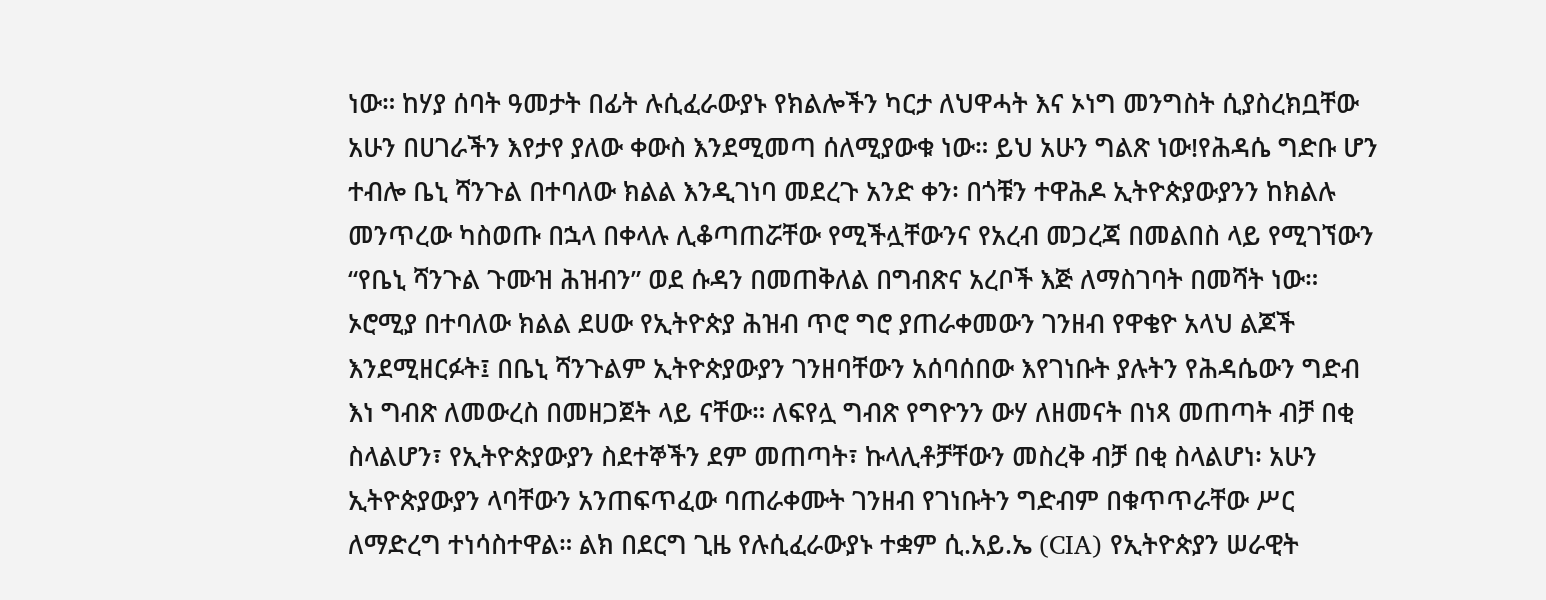ነው። ከሃያ ሰባት ዓመታት በፊት ሉሲፈራውያኑ የክልሎችን ካርታ ለህዋሓት እና ኦነግ መንግስት ሲያስረክቧቸው አሁን በሀገራችን እየታየ ያለው ቀውስ እንደሚመጣ ሰለሚያውቁ ነው። ይህ አሁን ግልጽ ነው!የሕዳሴ ግድቡ ሆን ተብሎ ቤኒ ሻንጉል በተባለው ክልል እንዲገነባ መደረጉ አንድ ቀን፡ በጎቹን ተዋሕዶ ኢትዮጵያውያንን ከክልሉ መንጥረው ካስወጡ በኋላ በቀላሉ ሊቆጣጠሯቸው የሚችሏቸውንና የአረብ መጋረጃ በመልበስ ላይ የሚገኘውን “የቤኒ ሻንጉል ጉሙዝ ሕዝብን” ወደ ሱዳን በመጠቅለል በግብጽና አረቦች እጅ ለማስገባት በመሻት ነው። ኦሮሚያ በተባለው ክልል ደሀው የኢትዮጵያ ሕዝብ ጥሮ ግሮ ያጠራቀመውን ገንዘብ የዋቄዮ አላህ ልጆች እንደሚዘርፉት፤ በቤኒ ሻንጉልም ኢትዮጵያውያን ገንዘባቸውን አሰባሰበው እየገነቡት ያሉትን የሕዳሴውን ግድብ እነ ግብጽ ለመውረስ በመዘጋጀት ላይ ናቸው። ለፍየሏ ግብጽ የግዮንን ውሃ ለዘመናት በነጻ መጠጣት ብቻ በቂ ስላልሆን፣ የኢትዮጵያውያን ስደተኞችን ደም መጠጣት፣ ኩላሊቶቻቸውን መስረቅ ብቻ በቂ ስላልሆነ፡ አሁን ኢትዮጵያውያን ላባቸውን አንጠፍጥፈው ባጠራቀሙት ገንዘብ የገነቡትን ግድብም በቁጥጥራቸው ሥር ለማድረግ ተነሳስተዋል። ልክ በደርግ ጊዜ የሉሲፈራውያኑ ተቋም ሲ.አይ.ኤ (CIA) የኢትዮጵያን ሠራዊት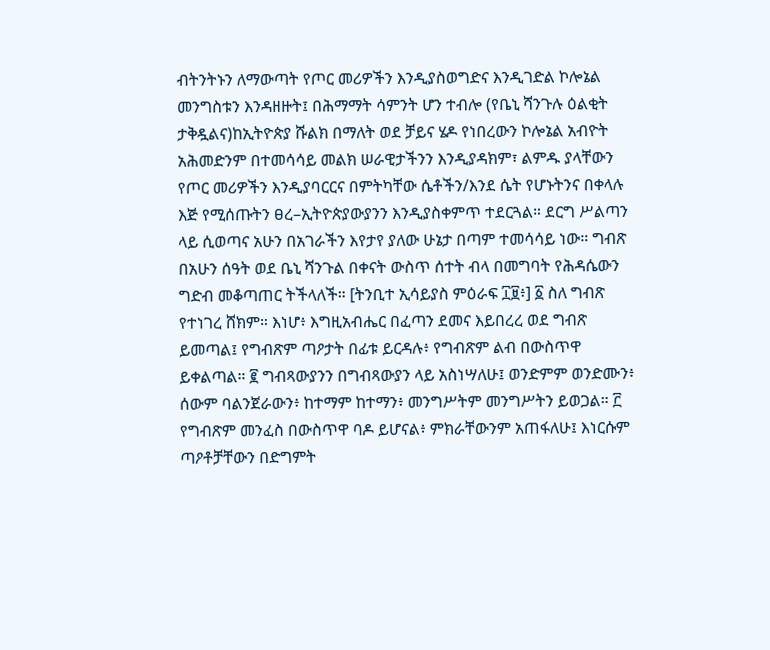ብትንትኑን ለማውጣት የጦር መሪዎችን እንዲያስወግድና እንዲገድል ኮሎኔል መንግስቱን እንዳዘዙት፤ በሕማማት ሳምንት ሆን ተብሎ (የቤኒ ሻንጉሉ ዕልቂት ታቅዷልና)ከኢትዮጵያ ሹልክ በማለት ወደ ቻይና ሄዶ የነበረውን ኮሎኔል አብዮት አሕመድንም በተመሳሳይ መልክ ሠራዊታችንን እንዲያዳክም፣ ልምዱ ያላቸውን የጦር መሪዎችን እንዲያባርርና በምትካቸው ሴቶችን/እንደ ሴት የሆኑትንና በቀላሉ እጅ የሚሰጡትን ፀረ–ኢትዮጵያውያንን እንዲያስቀምጥ ተደርጓል። ደርግ ሥልጣን ላይ ሲወጣና አሁን በአገራችን እየታየ ያለው ሁኔታ በጣም ተመሳሳይ ነው። ግብጽ በአሁን ሰዓት ወደ ቤኒ ሻንጉል በቀናት ውስጥ ሰተት ብላ በመግባት የሕዳሴውን ግድብ መቆጣጠር ትችላለች። [ትንቢተ ኢሳይያስ ምዕራፍ ፲፱፥] ፩ ስለ ግብጽ የተነገረ ሸክም። እነሆ፥ እግዚአብሔር በፈጣን ደመና እይበረረ ወደ ግብጽ ይመጣል፤ የግብጽም ጣዖታት በፊቱ ይርዳሉ፥ የግብጽም ልብ በውስጥዋ ይቀልጣል። ፪ ግብጻውያንን በግብጻውያን ላይ አስነሣለሁ፤ ወንድምም ወንድሙን፥ ሰውም ባልንጀራውን፥ ከተማም ከተማን፥ መንግሥትም መንግሥትን ይወጋል። ፫ የግብጽም መንፈስ በውስጥዋ ባዶ ይሆናል፥ ምክራቸውንም አጠፋለሁ፤ እነርሱም ጣዖቶቻቸውን በድግምት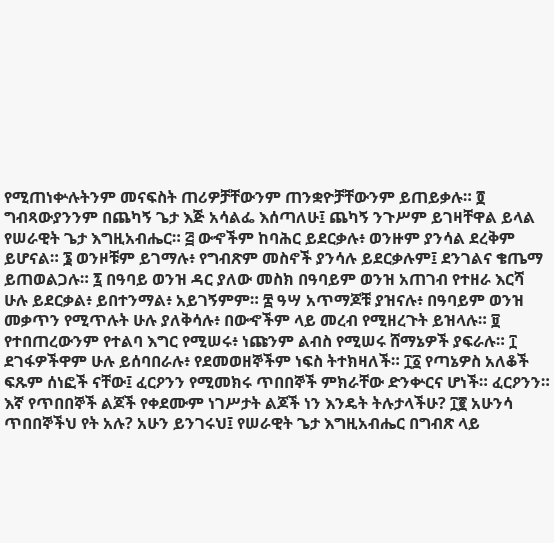የሚጠነቍሉትንም መናፍስት ጠሪዎቻቸውንም ጠንቋዮቻቸውንም ይጠይቃሉ። ፬ ግብጻውያንንም በጨካኝ ጌታ እጅ አሳልፌ እሰጣለሁ፤ ጨካኝ ንጉሥም ይገዛቸዋል ይላል የሠራዊት ጌታ እግዚአብሔር። ፭ ውኆችም ከባሕር ይደርቃሉ፥ ወንዙም ያንሳል ደረቅም ይሆናል። ፮ ወንዞቹም ይገማሉ፥ የግብጽም መስኖች ያንሳሉ ይደርቃሉም፤ ደንገልና ቄጤማ ይጠወልጋሉ። ፯ በዓባይ ወንዝ ዳር ያለው መስክ በዓባይም ወንዝ አጠገብ የተዘራ እርሻ ሁሉ ይደርቃል፥ ይበተንማል፥ አይገኝምም። ፰ ዓሣ አጥማጆቹ ያዝናሉ፥ በዓባይም ወንዝ መቃጥን የሚጥሉት ሁሉ ያለቅሳሉ፥ በውኆችም ላይ መረብ የሚዘረጉት ይዝላሉ። ፱ የተበጠረውንም የተልባ እግር የሚሠሩ፥ ነጩንም ልብስ የሚሠሩ ሸማኔዎች ያፍራሉ። ፲ ደገፋዎችዋም ሁሉ ይሰባበራሉ፥ የደመወዘኞችም ነፍስ ትተክዛለች። ፲፩ የጣኔዎስ አለቆች ፍጹም ሰነፎች ናቸው፤ ፈርዖንን የሚመክሩ ጥበበኞች ምክራቸው ድንቍርና ሆነች። ፈርዖንን። እኛ የጥበበኞች ልጆች የቀደሙም ነገሥታት ልጆች ነን እንዴት ትሉታላችሁ? ፲፪ አሁንሳ ጥበበኞችህ የት አሉ? አሁን ይንገሩህ፤ የሠራዊት ጌታ እግዚአብሔር በግብጽ ላይ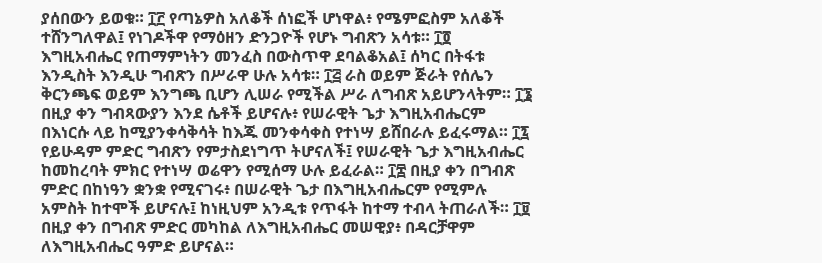ያሰበውን ይወቁ። ፲፫ የጣኔዎስ አለቆች ሰነፎች ሆነዋል፥ የሜምፎስም አለቆች ተሸንግለዋል፤ የነገዶችዋ የማዕዘን ድንጋዮች የሆኑ ግብጽን አሳቱ። ፲፬ እግዚአብሔር የጠማምነትን መንፈስ በውስጥዋ ደባልቆአል፤ ሰካር በትፋቱ እንዲስት እንዲሁ ግብጽን በሥራዋ ሁሉ አሳቱ። ፲፭ ራስ ወይም ጅራት የሰሌን ቅርንጫፍ ወይም እንግጫ ቢሆን ሊሠራ የሚችል ሥራ ለግብጽ አይሆንላትም። ፲፮ በዚያ ቀን ግብጻውያን እንደ ሴቶች ይሆናሉ፥ የሠራዊት ጌታ እግዚአብሔርም በእነርሱ ላይ ከሚያንቀሳቅሳት ከእጁ መንቀሳቀስ የተነሣ ይሸበራሉ ይፈሩማል። ፲፯ የይሁዳም ምድር ግብጽን የምታስደነግጥ ትሆናለች፤ የሠራዊት ጌታ እግዚአብሔር ከመከረባት ምክር የተነሣ ወሬዋን የሚሰማ ሁሉ ይፈራል። ፲፰ በዚያ ቀን በግብጽ ምድር በከነዓን ቋንቋ የሚናገሩ፥ በሠራዊት ጌታ በእግዚአብሔርም የሚምሉ አምስት ከተሞች ይሆናሉ፤ ከነዚህም አንዲቱ የጥፋት ከተማ ተብላ ትጠራለች። ፲፱ በዚያ ቀን በግብጽ ምድር መካከል ለእግዚአብሔር መሠዊያ፥ በዳርቻዋም ለእግዚአብሔር ዓምድ ይሆናል።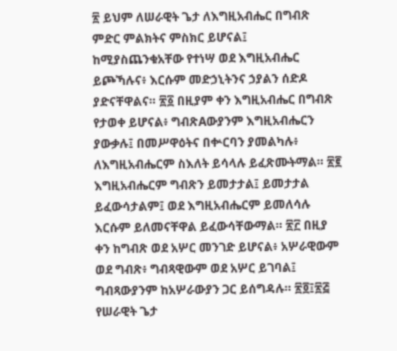፳ ይህም ለሠራዊት ጌታ ለእግዚአብሔር በግብጽ ምድር ምልክትና ምስክር ይሆናል፤ ከሚያስጨንቁአቸው የተነሣ ወደ እግዚአብሔር ይጮኻሉና፥ እርሱም መድኃኒትንና ኃያልን ሰድዶ ያድናቸዋልና። ፳፩ በዚያም ቀን እግዚአብሔር በግብጽ የታወቀ ይሆናል፥ ግብጽAውያንም እግዚአብሔርን ያውቃሉ፤ በመሥዋዕትና በቍርባን ያመልካሉ፥ ለእግዚአብሔርም ስእለት ይሳላሉ ይፈጽሙትማል። ፳፪ እግዚአብሔርም ግብጽን ይመታታል፤ ይመታታል ይፈውሳታልም፤ ወደ እግዚአብሔርም ይመለሳሉ እርሱም ይለመናቸዋል ይፈውሳቸውማል። ፳፫ በዚያ ቀን ከግብጽ ወደ አሦር መንገድ ይሆናል፥ አሦራዊውም ወደ ግብጽ፥ ግብጻዊውም ወደ አሦር ይገባል፤ ግብጻውያንም ከአሦራውያን ጋር ይሰግዳሉ። ፳፬፤፳፭ የሠራዊት ጌታ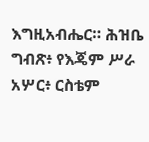እግዚአብሔር። ሕዝቤ ግብጽ፥ የእጄም ሥራ አሦር፥ ርስቴም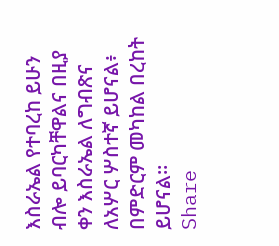እስራኤል የተባረከ ይሁን ብሎ ይባርካቸዋልና በዚያ ቀን እስራኤል ለግብጽና ለአሦር ሦስተኛ ይሆናል፥ በምድርም መካከል በረከት ይሆናል።
Share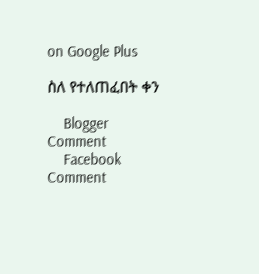on Google Plus

ስለ የተለጠፈበት ቀን

    Blogger Comment
    Facebook Comment